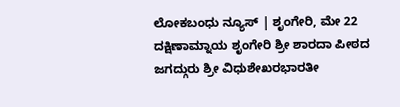ಲೋಕಬಂಧು ನ್ಯೂಸ್ | ಶೃಂಗೇರಿ, ಮೇ 22
ದಕ್ಷಿಣಾಮ್ನಾಯ ಶೃಂಗೇರಿ ಶ್ರೀ ಶಾರದಾ ಪೀಠದ ಜಗದ್ಗುರು ಶ್ರೀ ವಿಧುಶೇಖರಭಾರತೀ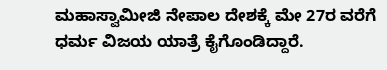ಮಹಾಸ್ವಾಮೀಜಿ ನೇಪಾಲ ದೇಶಕ್ಕೆ ಮೇ 27ರ ವರೆಗೆ ಧರ್ಮ ವಿಜಯ ಯಾತ್ರೆ ಕೈಗೊಂಡಿದ್ದಾರೆ.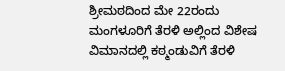ಶ್ರೀಮಠದಿಂದ ಮೇ 22ರಂದು ಮಂಗಳೂರಿಗೆ ತೆರಳಿ ಅಲ್ಲಿಂದ ವಿಶೇಷ ವಿಮಾನದಲ್ಲಿ ಕಠ್ಮಂಡುವಿಗೆ ತೆರಳಿ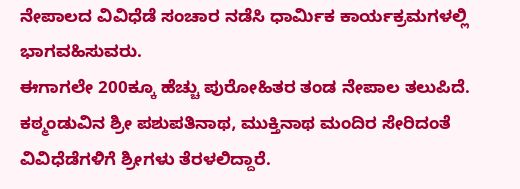ನೇಪಾಲದ ವಿವಿಧೆಡೆ ಸಂಚಾರ ನಡೆಸಿ ಧಾರ್ಮಿಕ ಕಾರ್ಯಕ್ರಮಗಳಲ್ಲಿ ಭಾಗವಹಿಸುವರು.
ಈಗಾಗಲೇ 200ಕ್ಕೂ ಹೆಚ್ಚು ಪುರೋಹಿತರ ತಂಡ ನೇಪಾಲ ತಲುಪಿದೆ. ಕಠ್ಮಂಡುವಿನ ಶ್ರೀ ಪಶುಪತಿನಾಥ, ಮುಕ್ತಿನಾಥ ಮಂದಿರ ಸೇರಿದಂತೆ ವಿವಿಧೆಡೆಗಳಿಗೆ ಶ್ರೀಗಳು ತೆರಳಲಿದ್ದಾರೆ.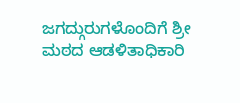ಜಗದ್ಗುರುಗಳೊಂದಿಗೆ ಶ್ರೀ ಮಠದ ಆಡಳಿತಾಧಿಕಾರಿ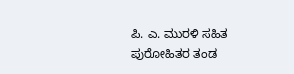ಪಿ. ಎ. ಮುರಳಿ ಸಹಿತ ಪುರೋಹಿತರ ತಂಡ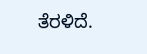ತೆರಳಿದೆ.